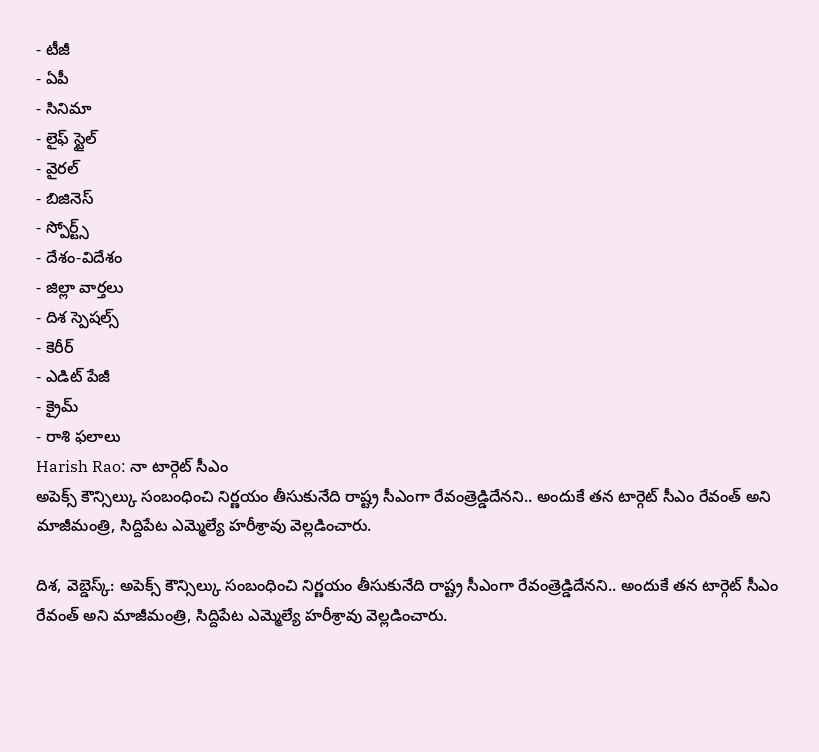- టీజీ
- ఏపీ
- సినిమా
- లైఫ్ స్టైల్
- వైరల్
- బిజినెస్
- స్పోర్ట్స్
- దేశం-విదేశం
- జిల్లా వార్తలు
- దిశ స్పెషల్స్
- కెరీర్
- ఎడిట్ పేజీ
- క్రైమ్
- రాశి ఫలాలు
Harish Rao: నా టార్గెట్ సీఎం
అపెక్స్ కౌన్సిల్కు సంబంధించి నిర్ణయం తీసుకునేది రాష్ట్ర సీఎంగా రేవంత్రెడ్డిదేనని.. అందుకే తన టార్గెట్ సీఎం రేవంత్ అని మాజీమంత్రి, సిద్దిపేట ఎమ్మెల్యే హరీశ్రావు వెల్లడించారు.

దిశ, వెబ్డెస్క్: అపెక్స్ కౌన్సిల్కు సంబంధించి నిర్ణయం తీసుకునేది రాష్ట్ర సీఎంగా రేవంత్రెడ్డిదేనని.. అందుకే తన టార్గెట్ సీఎం రేవంత్ అని మాజీమంత్రి, సిద్దిపేట ఎమ్మెల్యే హరీశ్రావు వెల్లడించారు.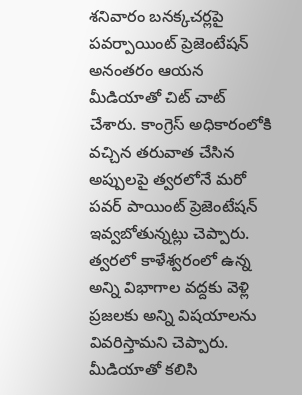శనివారం బనక్కచర్లపై పవర్పాయింట్ ప్రెజెంటేషన్ అనంతరం ఆయన మీడియాతో చిట్ చాట్ చేశారు. కాంగ్రెస్ అధికారంలోకి వచ్చిన తరువాత చేసిన అప్పులపై త్వరలోనే మరో పవర్ పాయింట్ ప్రెజెంటేషన్ ఇవ్వబోతున్నట్లు చెప్పారు. త్వరలో కాళేశ్వరంలో ఉన్న అన్ని విభాగాల వద్దకు వెళ్లి ప్రజలకు అన్ని విషయాలను వివరిస్తామని చెప్పారు. మీడియాతో కలిసి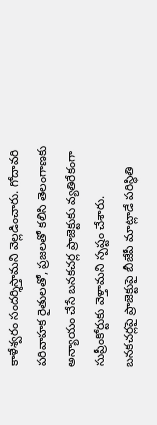కాళేశ్వరం సందర్శిస్తామని వెల్లడించారు. గోదావరి పరివాహక రైతులతో, ప్రజలతో కలిసి తెలంగాణకు అన్యాయం చేసే బనకచర్ల ప్రాజెక్టుకు వ్యతిరేకంగా సుప్రీంకోర్టుకు వెళ్తామని స్పష్టం చేశారు. బనకచర్లపై ప్రాజెక్టుపై బీజేపీ మాట్లాడే పరిస్థితి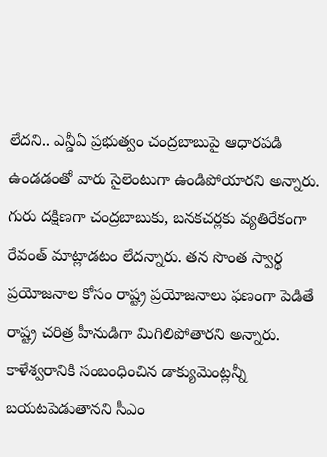లేదని.. ఎన్డీఏ ప్రభుత్వం చంద్రబాబుపై ఆధారపడి ఉండడంతో వారు సైలెంటుగా ఉండిపోయారని అన్నారు. గురు దక్షిణగా చంద్రబాబుకు, బనకచర్లకు వ్యతిరేకంగా రేవంత్ మాట్లాడటం లేదన్నారు. తన సొంత స్వార్థ ప్రయోజనాల కోసం రాష్ట్ర ప్రయోజనాలు ఫణంగా పెడితే రాష్ట్ర చరిత్ర హీనుడిగా మిగిలిపోతారని అన్నారు. కాళేశ్వరానికి సంబంధించిన డాక్యుమెంట్లన్నీ బయటపెడుతానని సీఎం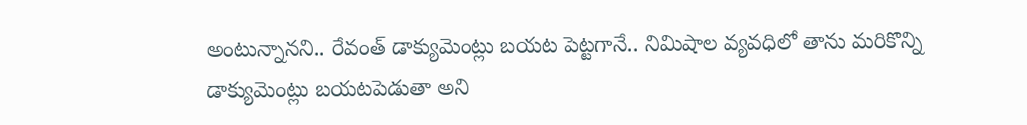అంటున్నానని.. రేవంత్ డాక్యుమెంట్లు బయట పెట్టగానే.. నిమిషాల వ్యవధిలో తాను మరికొన్ని డాక్యుమెంట్లు బయటపెడుతా అని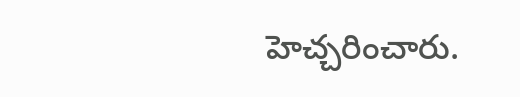హెచ్చరించారు.